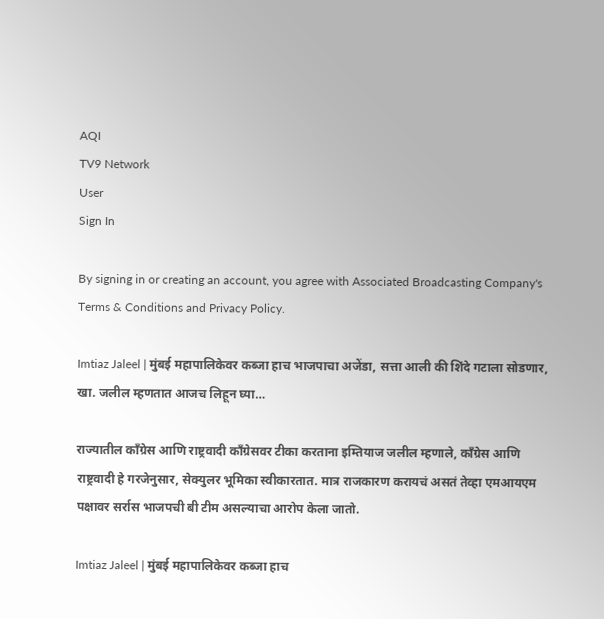AQI
TV9 Network
User
Sign In

By signing in or creating an account, you agree with Associated Broadcasting Company's Terms & Conditions and Privacy Policy.

Imtiaz Jaleel | मुंबई महापालिकेवर कब्जा हाच भाजपाचा अजेंडा, सत्ता आली की शिंदे गटाला सोडणार, खा. जलील म्हणतात आजच लिहून घ्या…

राज्यातील काँग्रेस आणि राष्ट्रवादी काँग्रेसवर टीका करताना इम्तियाज जलील म्हणाले, काँग्रेस आणि राष्ट्रवादी हे गरजेनुसार, सेक्युलर भूमिका स्वीकारतात. मात्र राजकारण करायचं असतं तेव्हा एमआयएम पक्षावर सर्रास भाजपची बी टीम असल्याचा आरोप केला जातो.

Imtiaz Jaleel | मुंबई महापालिकेवर कब्जा हाच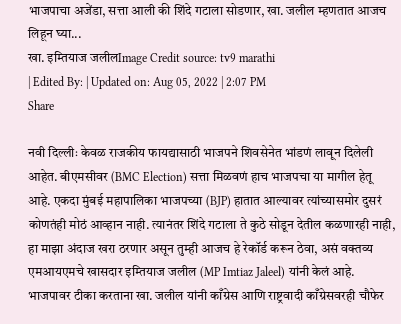भाजपाचा अजेंडा, सत्ता आली की शिंदे गटाला सोडणार, खा. जलील म्हणतात आजच लिहून घ्या...
खा. इम्तियाज जलीलImage Credit source: tv9 marathi
| Edited By: | Updated on: Aug 05, 2022 | 2:07 PM
Share

नवी दिल्लीः केवळ राजकीय फायद्यासाठी भाजपने शिवसेनेत भांडणं लावून दिलेली आहेत. बीएमसीवर (BMC Election) सत्ता मिळवणं हाच भाजपचा या मागील हेतू आहे. एकदा मुंबई महापालिका भाजपच्या (BJP) हातात आल्यावर त्यांच्यासमोर दुसरं कोणतंही मोठं आव्हान नाही. त्यानंतर शिंदे गटाला ते कुठे सोडून देतील कळणारही नाही, हा माझा अंदाज खरा ठरणार असून तुम्ही आजच हे रेकॉर्ड करून ठेवा, असं वक्तव्य एमआयएमचे खासदार इम्तियाज जलील (MP Imtiaz Jaleel) यांनी केलं आहे. भाजपावर टीका करताना खा. जलील यांनी काँग्रेस आणि राष्ट्रवादी काँग्रेसवरही चौफेर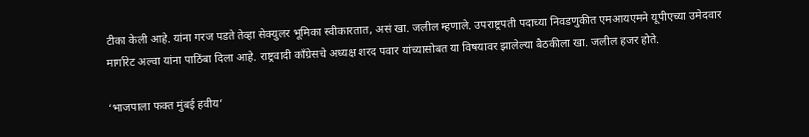टीका केली आहे. यांना गरज पडते तेव्हा सेक्युलर भूमिका स्वीकारतात, असं खा. जलील म्हणाले. उपराष्ट्रपती पदाच्या निवडणुकीत एमआयएमने यूपीएच्या उमेदवार मार्गारेट अल्वा यांना पाठिंबा दिला आहे. राष्ट्रवादी काँग्रेसचे अध्यक्ष शरद पवार यांच्यासोबत या विषयावर झालेल्या बैठकीला खा. जलील हजर होते.

‘भाजपाला फक्त मुंबई हवीय’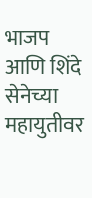भाजप आणि शिंदे सेनेच्या महायुतीवर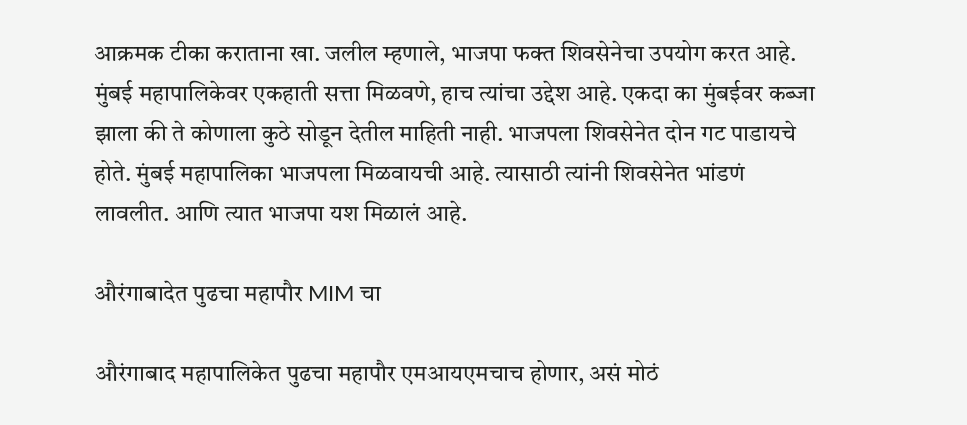आक्रमक टीका कराताना खा. जलील म्हणाले, भाजपा फक्त शिवसेनेचा उपयोग करत आहे. मुंबई महापालिकेवर एकहाती सत्ता मिळवणे, हाच त्यांचा उद्देश आहे. एकदा का मुंबईवर कब्जा झाला की ते कोणाला कुठे सोडून देतील माहिती नाही. भाजपला शिवसेनेत दोन गट पाडायचे होते. मुंबई महापालिका भाजपला मिळवायची आहे. त्यासाठी त्यांनी शिवसेनेत भांडणं लावलीत. आणि त्यात भाजपा यश मिळालं आहे.

औरंगाबादेत पुढचा महापौर MIM चा

औरंगाबाद महापालिकेत पुढचा महापौर एमआयएमचाच होणार, असं मोठं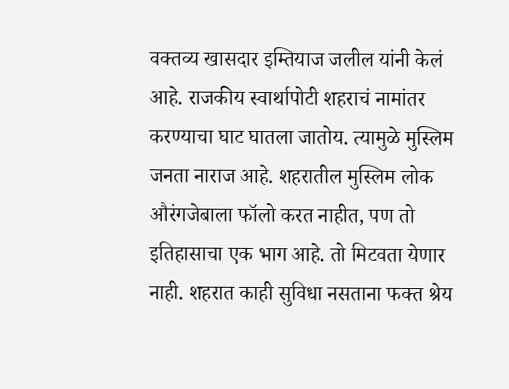वक्तव्य खासदार इम्तियाज जलील यांनी केलं आहे. राजकीय स्वार्थापोटी शहराचं नामांतर करण्याचा घाट घातला जातोय. त्यामुळे मुस्लिम जनता नाराज आहे. शहरातील मुस्लिम लोक औरंगजेबाला फॉलो करत नाहीत, पण तो इतिहासाचा एक भाग आहे. तो मिटवता येणार नाही. शहरात काही सुविधा नसताना फक्त श्रेय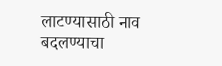लाटण्यासाठी नाव बदलण्याचा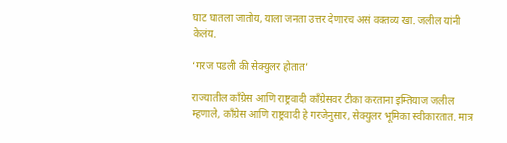घाट घातला जातोय, याला जनता उत्तर देणारच असं वक्तव्य खा. जलील यांनी केलंय.

‘गरज पडली की सेक्युलर होतात’

राज्यातील काँग्रेस आणि राष्ट्रवादी काँग्रेसवर टीका करताना इम्तियाज जलील म्हणाले, काँग्रेस आणि राष्ट्रवादी हे गरजेनुसार, सेक्युलर भूमिका स्वीकारतात. मात्र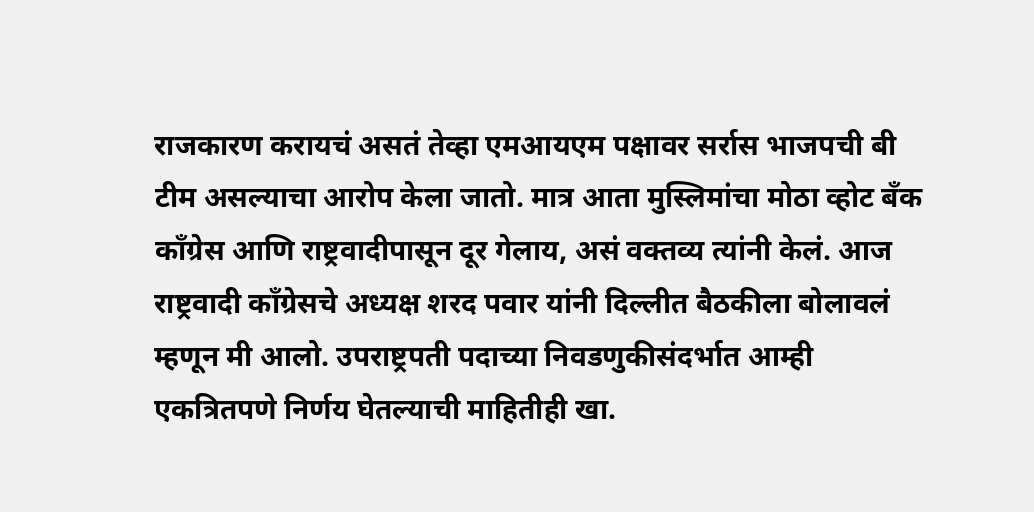राजकारण करायचं असतं तेव्हा एमआयएम पक्षावर सर्रास भाजपची बी टीम असल्याचा आरोप केला जातो. मात्र आता मुस्लिमांचा मोठा व्होट बँक काँग्रेस आणि राष्ट्रवादीपासून दूर गेलाय, असं वक्तव्य त्यांनी केलं. आज राष्ट्रवादी काँग्रेसचे अध्यक्ष शरद पवार यांनी दिल्लीत बैठकीला बोलावलं म्हणून मी आलो. उपराष्ट्रपती पदाच्या निवडणुकीसंदर्भात आम्ही एकत्रितपणे निर्णय घेतल्याची माहितीही खा.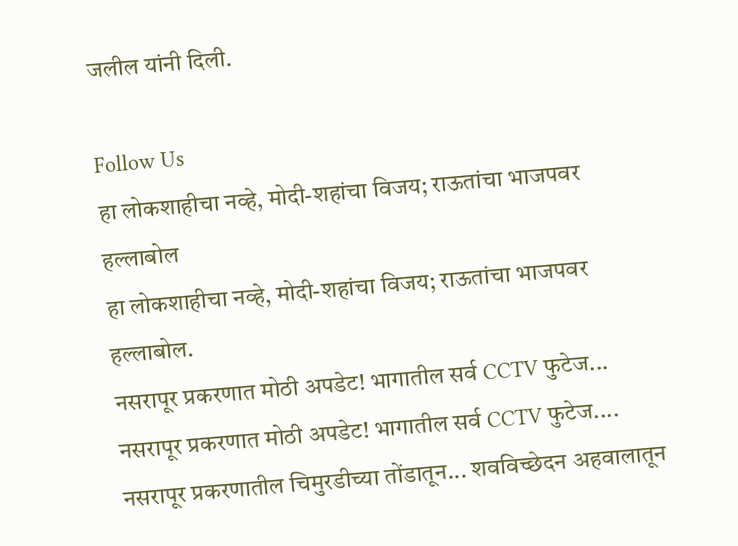जलील यांनी दिली.

Follow Us
हा लोकशाहीचा नव्हे, मोदी-शहांचा विजय; राऊतांचा भाजपवर हल्लाबोल
हा लोकशाहीचा नव्हे, मोदी-शहांचा विजय; राऊतांचा भाजपवर हल्लाबोल.
नसरापूर प्रकरणात मोठी अपडेट! भागातील सर्व CCTV फुटेज...
नसरापूर प्रकरणात मोठी अपडेट! भागातील सर्व CCTV फुटेज....
नसरापूर प्रकरणातील चिमुरडीच्या तोंडातून... शवविच्छेदन अहवालातून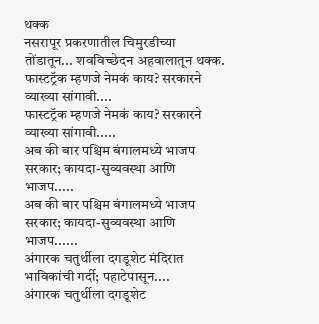थक्क
नसरापूर प्रकरणातील चिमुरडीच्या तोंडातून... शवविच्छेदन अहवालातून थक्क.
फास्टट्रॅक म्हणजे नेमकं काय? सरकारने व्याख्या सांगावी....
फास्टट्रॅक म्हणजे नेमकं काय? सरकारने व्याख्या सांगावी.....
अब की बार पश्चिम बंगालमध्ये भाजप सरकार; कायदा-सुव्यवस्था आणि भाजप.....
अब की बार पश्चिम बंगालमध्ये भाजप सरकार; कायदा-सुव्यवस्था आणि भाजप......
अंगारक चतुर्थीला दगडूशेट मंदिरात भाविकांची गर्दी; पहाटेपासून....
अंगारक चतुर्थीला दगडूशेट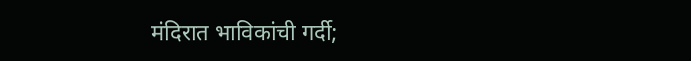मंदिरात भाविकांची गर्दी;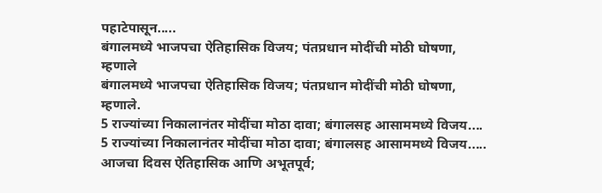पहाटेपासून.....
बंगालमध्ये भाजपचा ऐतिहासिक विजय; पंतप्रधान मोदींची मोठी घोषणा, म्हणाले
बंगालमध्ये भाजपचा ऐतिहासिक विजय; पंतप्रधान मोदींची मोठी घोषणा, म्हणाले.
5 राज्यांच्या निकालानंतर मोदींचा मोठा दावा; बंगालसह आसाममध्ये विजय....
5 राज्यांच्या निकालानंतर मोदींचा मोठा दावा; बंगालसह आसाममध्ये विजय.....
आजचा दिवस ऐतिहासिक आणि अभूतपूर्व;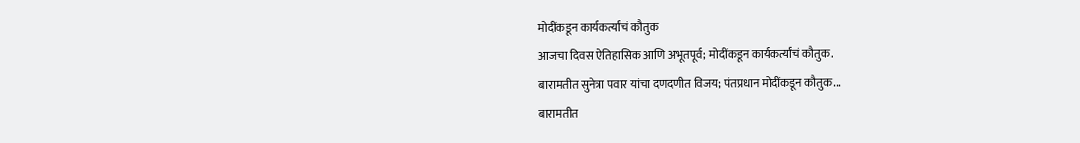मोदींकडून कार्यकर्त्यांचं कौतुक
आजचा दिवस ऐतिहासिक आणि अभूतपूर्व; मोदींकडून कार्यकर्त्यांचं कौतुक.
बारामतीत सुनेत्रा पवार यांचा दणदणीत विजय; पंतप्रधान मोदींकडून कौतुक...
बारामतीत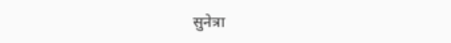सुनेत्रा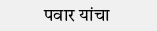पवार यांचा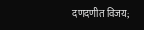दणदणीत विजय;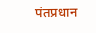पंतप्रधान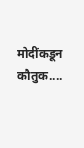मोदींकडून कौतुक....